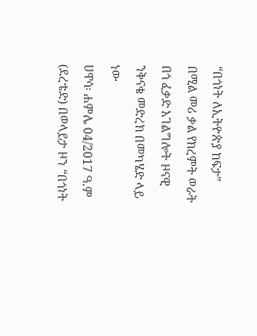“በጎነት ለኢትዮጵያ ከፍታ” በሚል መሪ ቃል የክረምት ወራት በጎ ፈቃድ አገልግሎት ዞናዊ ንቅናቄ መድረክ በመካሄድ ላይ ነው
ሀዋሳ፡ ሐምሌ 04/2017 ዓ.ም (ደረቴድ) በወላይታ ዞን “በጎነት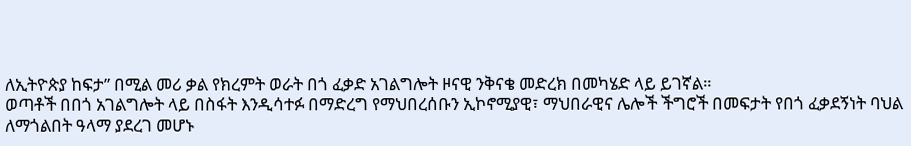ለኢትዮጵያ ከፍታ” በሚል መሪ ቃል የክረምት ወራት በጎ ፈቃድ አገልግሎት ዞናዊ ንቅናቄ መድረክ በመካሄድ ላይ ይገኛል።
ወጣቶች በበጎ አገልግሎት ላይ በስፋት እንዲሳተፉ በማድረግ የማህበረሰቡን ኢኮኖሚያዊ፣ ማህበራዊና ሌሎች ችግሮች በመፍታት የበጎ ፈቃደኝነት ባህል ለማጎልበት ዓላማ ያደረገ መሆኑ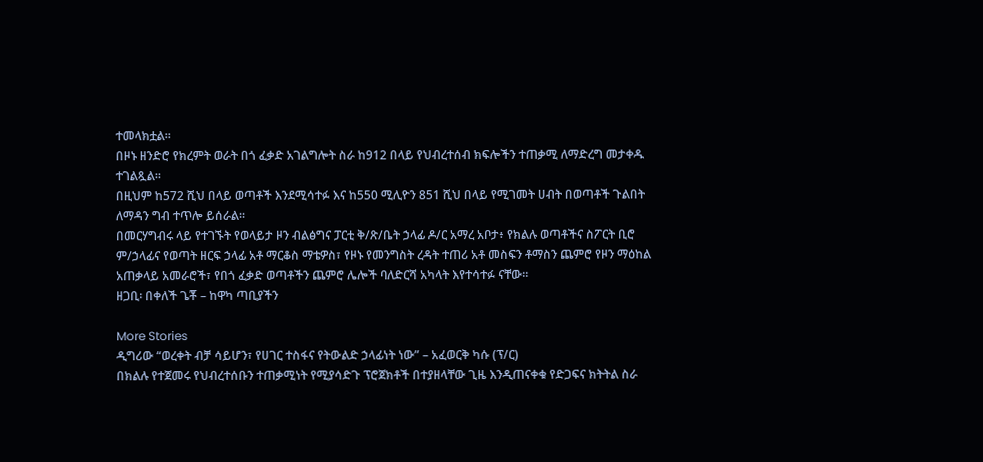ተመላክቷል።
በዞኑ ዘንድሮ የክረምት ወራት በጎ ፈቃድ አገልግሎት ስራ ከ912 በላይ የህብረተሰብ ክፍሎችን ተጠቃሚ ለማድረግ መታቀዱ ተገልጿል።
በዚህም ከ572 ሺህ በላይ ወጣቶች እንደሚሳተፉ እና ከ550 ሚሊዮን 851 ሺህ በላይ የሚገመት ሀብት በወጣቶች ጉልበት ለማዳን ግብ ተጥሎ ይሰራል።
በመርሃግብሩ ላይ የተገኙት የወላይታ ዞን ብልፅግና ፓርቲ ቅ/ጽ/ቤት ኃላፊ ዶ/ር አማረ አቦታ፥ የክልሉ ወጣቶችና ስፖርት ቢሮ ም/ኃላፊና የወጣት ዘርፍ ኃላፊ አቶ ማርቆስ ማቴዎስ፣ የዞኑ የመንግስት ረዳት ተጠሪ አቶ መስፍን ቶማስን ጨምሮ የዞን ማዕከል አጠቃላይ አመራሮች፣ የበጎ ፈቃድ ወጣቶችን ጨምሮ ሌሎች ባለድርሻ አካላት እየተሳተፉ ናቸው።
ዘጋቢ፡ በቀለች ጌቾ – ከዋካ ጣቢያችን

More Stories
ዲግሪው “ወረቀት ብቻ ሳይሆን፣ የሀገር ተስፋና የትውልድ ኃላፊነት ነው” – አፈወርቅ ካሱ (ፕ/ር)
በክልሉ የተጀመሩ የህብረተሰቡን ተጠቃሚነት የሚያሳድጉ ፕሮጀክቶች በተያዘላቸው ጊዜ እንዲጠናቀቁ የድጋፍና ክትትል ስራ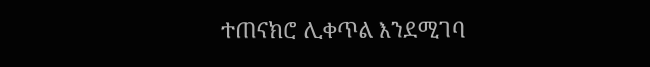ተጠናክሮ ሊቀጥል እንደሚገባ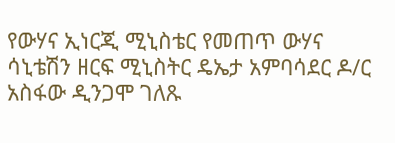የውሃና ኢነርጂ ሚኒስቴር የመጠጥ ውሃና ሳኒቴሽን ዘርፍ ሚኒስትር ዴኤታ አምባሳደር ዶ/ር አስፋው ዲንጋሞ ገለጹ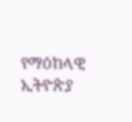የማዕከላዊ ኢትዮጵያ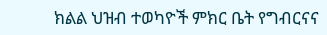ክልል ህዝብ ተወካዮች ምክር ቤት የግብርናና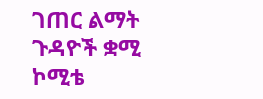ገጠር ልማት ጉዳዮች ቋሚ ኮሚቴ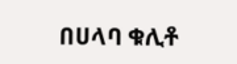በሀላባ ቁሊቶ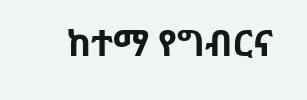ከተማ የግብርና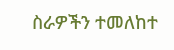ስራዎችን ተመለከተ